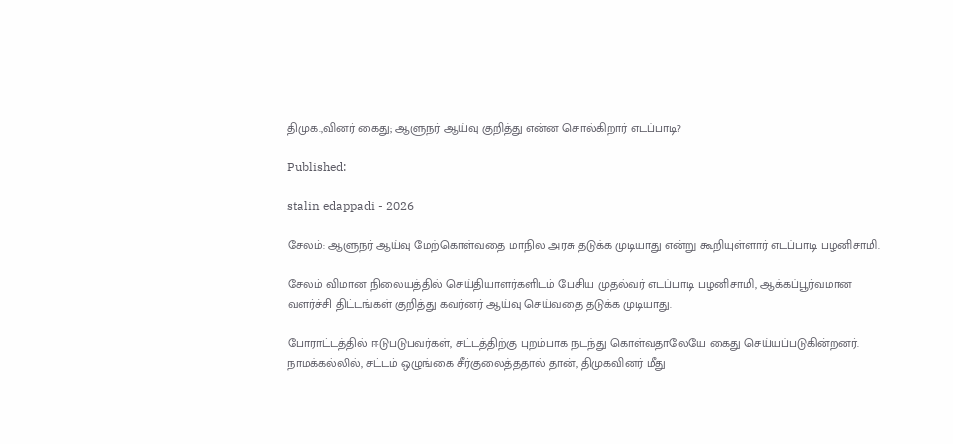திமுக.,வினர் கைது; ஆளுநர் ஆய்வு குறித்து என்ன சொல்கிறார் எடப்பாடி?

Published:

stalin edappadi - 2026

சேலம்: ஆளுநர் ஆய்வு மேற்கொள்வதை மாநில அரசு தடுக்க முடியாது என்று கூறியுள்ளார் எடப்பாடி பழனிசாமி.

சேலம் விமான நிலையத்தில் செய்தியாளர்களிடம் பேசிய முதல்வர் எடப்பாடி பழனிசாமி, ஆக்கப்பூர்வமான வளர்ச்சி திட்டங்கள் குறித்து கவர்னர் ஆய்வு செய்வதை தடுக்க முடியாது.

போராட்டத்தில் ஈடுபடுபவர்கள், சட்டத்திற்கு புறம்பாக நடந்து கொள்வதாலேயே கைது செய்யப்படுகின்றனர். நாமக்கல்லில், சட்டம் ஒழுங்கை சீர்குலைத்ததால் தான், திமுகவினர் மீது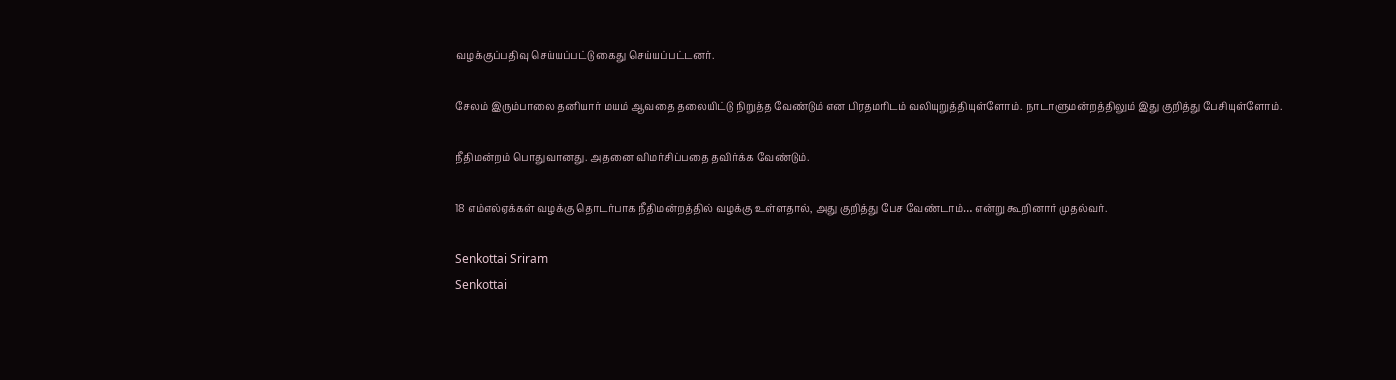வழக்குப்பதிவு செய்யப்பட்டு கைது செய்யப்பட்டனர்.

சேலம் இரும்பாலை தனியார் மயம் ஆவதை தலையிட்டு நிறுத்த வேண்டும் என பிரதமரிடம் வலியுறுத்தியுள்ளோம். நாடாளுமன்றத்திலும் இது குறித்து பேசியுள்ளோம்.

நீதிமன்றம் பொதுவானது. அதனை விமர்சிப்பதை தவிர்க்க வேண்டும்.

18 எம்எல்ஏக்கள் வழக்கு தொடர்பாக நீதிமன்றத்தில் வழக்கு உள்ளதால், அது குறித்து பேச வேண்டாம்… என்று கூறினார் முதல்வர்.

Senkottai Sriram
Senkottai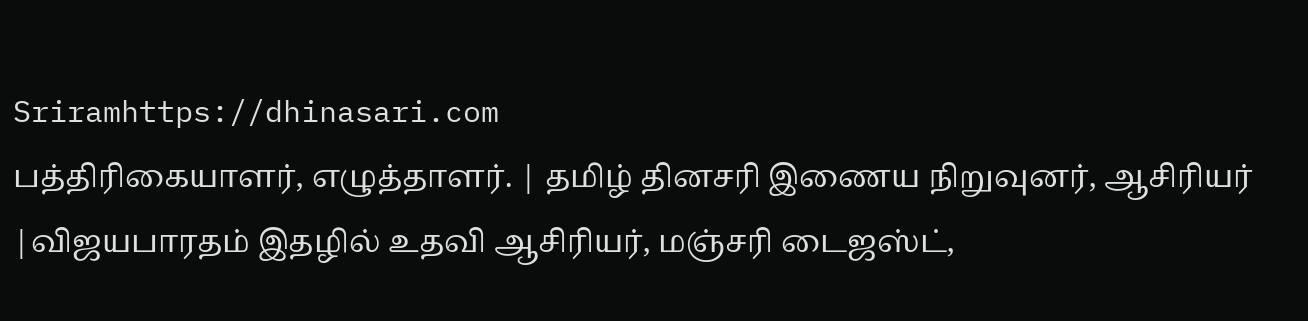Sriramhttps://dhinasari.com
பத்திரிகையாளர், எழுத்தாளர். | தமிழ் தினசரி இணைய நிறுவுனர், ஆசிரியர் |விஜயபாரதம் இதழில் உதவி ஆசிரியர், மஞ்சரி டைஜஸ்ட்,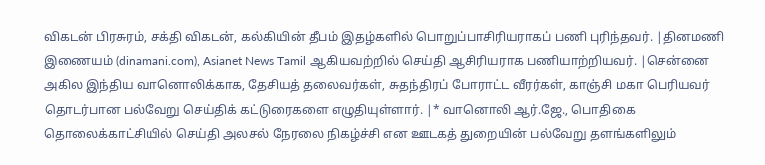விகடன் பிரசுரம், சக்தி விகடன், கல்கியின் தீபம் இதழ்களில் பொறுப்பாசிரியராகப் பணி புரிந்தவர். |தினமணி இணையம் (dinamani.com), Asianet News Tamil ஆகியவற்றில் செய்தி ஆசிரியராக பணியாற்றியவர். |சென்னை அகில இந்திய வானொலிக்காக, தேசியத் தலைவர்கள், சுதந்திரப் போராட்ட வீரர்கள், காஞ்சி மகா பெரியவர் தொடர்பான பல்வேறு செய்திக் கட்டுரைகளை எழுதியுள்ளார். |* வானொலி ஆர்.ஜே., பொதிகை தொலைக்காட்சியில் செய்தி அலசல் நேரலை நிகழ்ச்சி என ஊடகத் துறையின் பல்வேறு தளங்களிலும்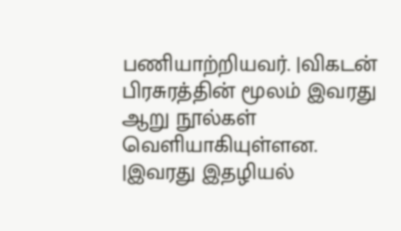பணியாற்றியவர். |விகடன் பிரசுரத்தின் மூலம் இவரது ஆறு நூல்கள் வெளியாகியுள்ளன. |இவரது இதழியல்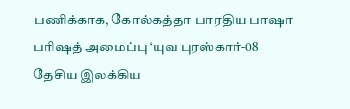பணிக்காக, கோல்கத்தா பாரதிய பாஷா பரிஷத் அமைப்பு ‘யுவ புரஸ்கார்-08 தேசிய இலக்கிய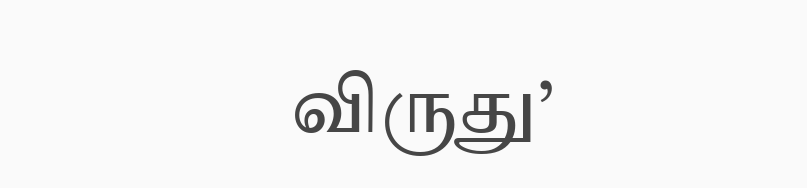விருது’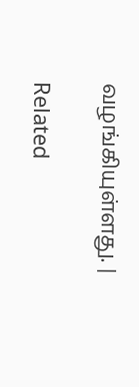வழங்கியுள்ளது. |

Related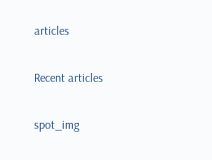articles

Recent articles

spot_img